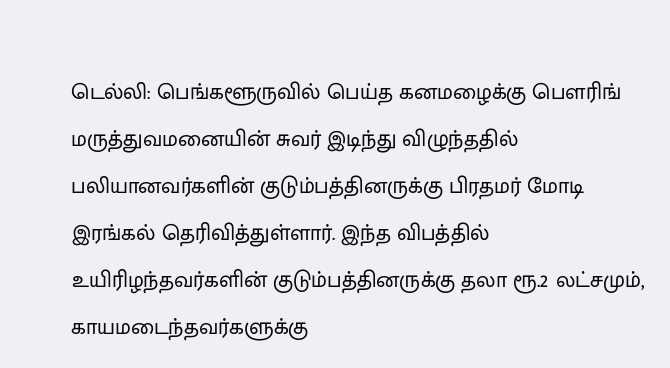டெல்லி: பெங்களூருவில் பெய்த கனமழைக்கு பௌரிங் மருத்துவமனையின் சுவர் இடிந்து விழுந்ததில் பலியானவர்களின் குடும்பத்தினருக்கு பிரதமர் மோடி இரங்கல் தெரிவித்துள்ளார். இந்த விபத்தில் உயிரிழந்தவர்களின் குடும்பத்தினருக்கு தலா ரூ.2 லட்சமும், காயமடைந்தவர்களுக்கு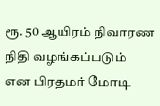ரூ. 50 ஆயிரம் நிவாரண நிதி வழங்கப்படும் என பிரதமர் மோடி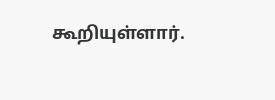கூறியுள்ளார்.